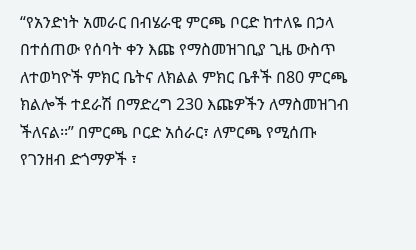“የአንድነት አመራር በብሄራዊ ምርጫ ቦርድ ከተለዬ በኃላ በተሰጠው የሰባት ቀን እጩ የማስመዝገቢያ ጊዜ ውስጥ ለተወካዮች ምክር ቤትና ለክልል ምክር ቤቶች በ80 ምርጫ ክልሎች ተደራሽ በማድረግ 230 እጩዎችን ለማስመዝገብ ችለናል፡፡” በምርጫ ቦርድ አሰራር፣ ለምርጫ የሚሰጡ የገንዘብ ድጎማዎች ፣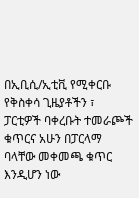በኢቢሲ/ኢቲቪ የሚቀርቡ የቅስቀሳ ጊዜያቶችን ፣ ፓርቲዎች ባቀረቡት ተመራጮች ቁጥርና አሁን በፓርላማ ባላቸው መቀመጫ ቁጥር እንዲሆን ነው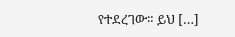የተደረገው። ይህ […]